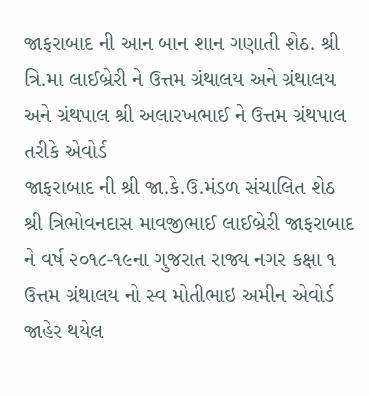જાફરાબાદ ની આન બાન શાન ગણાતી શેઠ. શ્રી ત્રિ.મા લાઈબ્રેરી ને ઉત્તમ ગ્રંથાલય અને ગ્રંથાલય અને ગ્રંથપાલ શ્રી અલારખભાઈ ને ઉત્તમ ગ્રંથપાલ તરીકે એવોર્ડ
જાફરાબાદ ની શ્રી જા.કે.ઉ.મંડળ સંચાલિત શેઠ શ્રી ત્રિભોવનદાસ માવજીભાઈ લાઈબ્રેરી જાફરાબાદ ને વર્ષ ૨૦૧૮-૧૯ના ગુજરાત રાજ્ય નગર કક્ષા ૧ ઉત્તમ ગ્રંથાલય નો સ્વ મોતીભાઇ અમીન એવોર્ડ જાહેર થયેલ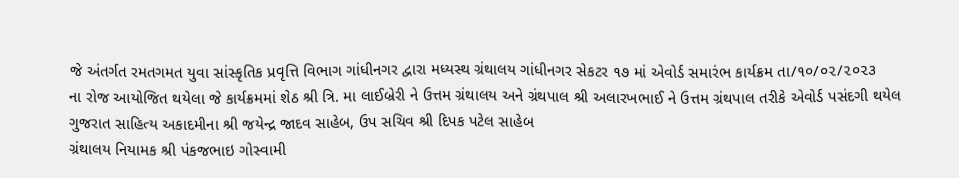જે અંતર્ગત રમતગમત યુવા સાંસ્કૃતિક પ્રવૃત્તિ વિભાગ ગાંધીનગર દ્વારા મધ્યસ્થ ગ્રંથાલય ગાંધીનગર સેકટર ૧૭ માં એવોર્ડ સમારંભ કાર્યક્રમ તા/૧૦/૦૨/૨૦૨૩
ના રોજ આયોજિત થયેલા જે કાર્યક્રમમાં શેઠ શ્રી ત્રિ. મા લાઈબ્રેરી ને ઉત્તમ ગ્રંથાલય અને ગ્રંથપાલ શ્રી અલારખભાઈ ને ઉત્તમ ગ્રંથપાલ તરીકે એવોર્ડ પસંદગી થયેલ ગુજરાત સાહિત્ય અકાદમીના શ્રી જયેન્દ્ર જાદવ સાહેબ, ઉપ સચિવ શ્રી દિપક પટેલ સાહેબ
ગ્રંથાલય નિયામક શ્રી પંકજભાઇ ગોસ્વામી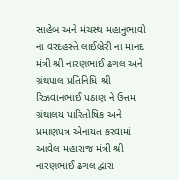સાહેબ અને મંચસ્થ મહાનુભાવો ના વરદહસ્તે લાઈબ્રેરી ના માનદ મંત્રી શ્રી નારણભાઈ ઢગલ અને ગ્રંથપાલ પ્રતિનિધિ શ્રી રિઝવાનભાઈ પઠાણ ને ઉત્તમ ગ્રંથાલય પારિતોષિક અને પ્રમાણપત્ર એનાયત કરવામાં આવેલ મહારાજ મંત્રી શ્રી નારણભાઈ ઢગલ દ્વારા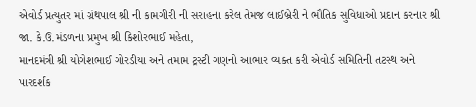એવોર્ડ પ્રત્યુતર માં ગ્રંથપાલ શ્રી ની કામગીરી ની સરાહના કરેલ તેમજ લાઈબ્રેરી ને ભૌતિક સુવિધાઓ પ્રદાન કરનાર શ્રી જા. કે.ઉ.મંડળના પ્રમુખ શ્રી કિશોરભાઈ મહેતા,
માનદમંત્રી શ્રી યોગેશભાઈ ગોરડીયા અને તમામ ટ્રસ્ટી ગણનો આભાર વ્યક્ત કરી એવોર્ડ સમિતિની તટસ્થ અને પારદર્શક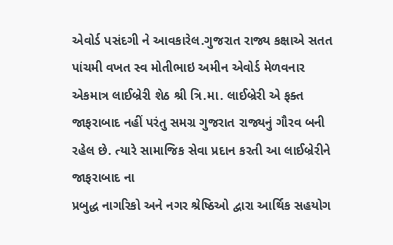એવોર્ડ પસંદગી ને આવકારેલ.ગુજરાત રાજ્ય કક્ષાએ સતત પાંચમી વખત સ્વ મોતીભાઇ અમીન એવોર્ડ મેળવનાર એકમાત્ર લાઈબ્રેરી શેઠ શ્રી ત્રિ.મા. લાઈબ્રેરી એ ફક્ત જાફરાબાદ નહીં પરંતુ સમગ્ર ગુજરાત રાજ્યનું ગૌરવ બની રહેલ છે. ત્યારે સામાજિક સેવા પ્રદાન કરતી આ લાઈબ્રેરીને જાફરાબાદ ના
પ્રબુદ્ધ નાગરિકો અને નગર શ્રેષ્ઠિઓ દ્વારા આર્થિક સહયોગ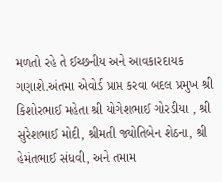મળતો રહે તે ઈચ્છનીય અને આવકારદાયક ગણાશે.અંતમા એવોર્ડ પ્રાપ્ત કરવા બદલ પ્રમુખ શ્રી કિશોરભાઈ મહેતા શ્રી યોગેશભાઈ ગોરડીયા , શ્રી સુરેશભાઈ મોદી, શ્રીમતી જ્યોતિબેન શેઠના, શ્રી હેમંતભાઈ સંધવી, અને તમામ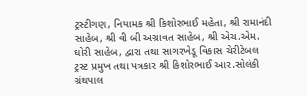ટ્રસ્ટીગણ, નિયામક શ્રી કિશોરભાઈ મહેતા, શ્રી રામાનંદી સાહેબ, શ્રી વી બી અગ્રાવત સાહેબ, શ્રી એચ.એમ. ઘોરી સાહેબ, દ્વારા તથા સાગરખેડૂ વિકાસ ચેરીટેબલ ટ્રસ્ટ પ્રમુખ તથા પત્રકાર શ્રી કિશોરભાઈ આર.સોલંકી ગ્રંથપાલ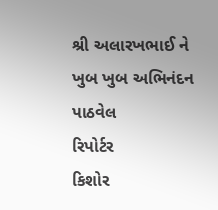શ્રી અલારખભાઈ ને ખુબ ખુબ અભિનંદન પાઠવેલ
રિપોર્ટર
કિશોર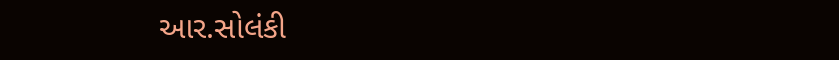આર.સોલંકી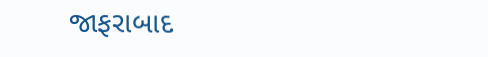જાફરાબાદ